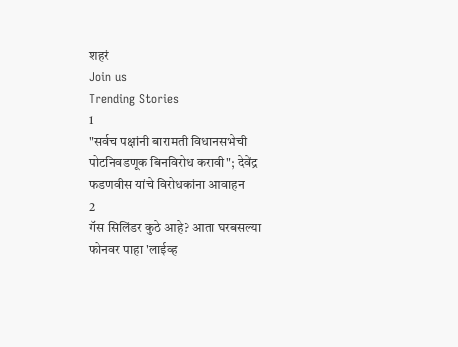शहरं
Join us
Trending Stories
1
"सर्वच पक्षांनी बारामती विधानसभेची पोटनिवडणूक बिनविरोध करावी"; देवेंद्र फडणवीस यांचे विरोधकांना आवाहन
2
गॅस सिलिंडर कुठे आहे? आता घरबसल्या फोनवर पाहा 'लाईव्ह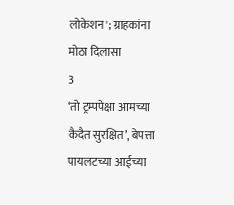लोकेशन'; ग्राहकांना मोठा दिलासा
3
‘तो ट्रम्पपेक्षा आमच्या कैदैत सुरक्षित’, बेपत्ता पायलटच्या आईच्या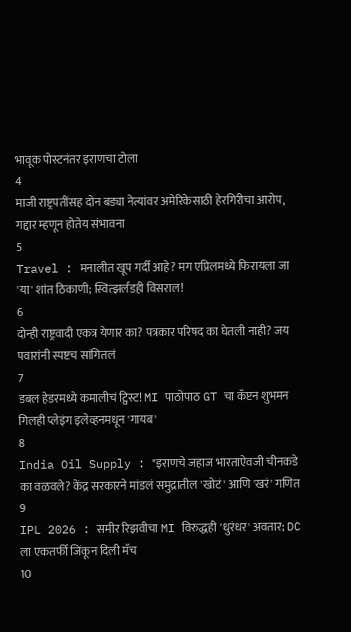भावूक पोस्टनंतर इराणचा टोला
4
माजी राष्ट्रपतींसह दोन बड्या नेत्यांवर अमेरिकेसाठी हेरगिरीचा आरोप, गद्दार म्हणून होतेय संभावना
5
Travel : मनालीत खूप गर्दी आहे? मग एप्रिलमध्ये फिरायला जा 'या' शांत ठिकाणी; स्वित्झर्लंडही विसराल!
6
दोन्ही राष्ट्रवादी एकत्र येणार का? पत्रकार परिषद का घेतली नाही? जय पवारांनी स्पष्टच सांगितलं
7
डबल हेडरमध्ये कमालीचं ट्विस्ट! MI पाठोपाठ GT चा कॅप्टन शुभमन गिलही प्लेइंग इलेव्हनमधून 'गायब'
8
India Oil Supply : "इराणचे जहाज भारताऐवजी चीनकडे का वळवले? केंद्र सरकारने मांडलं समुद्रातील 'खोटं' आणि 'खरं' गणित
9
IPL 2026 : समीर रिझवीचा MI विरुद्धही 'धुरंधर' अवतार; DC ला एकतर्फी जिंकून दिली मॅच
10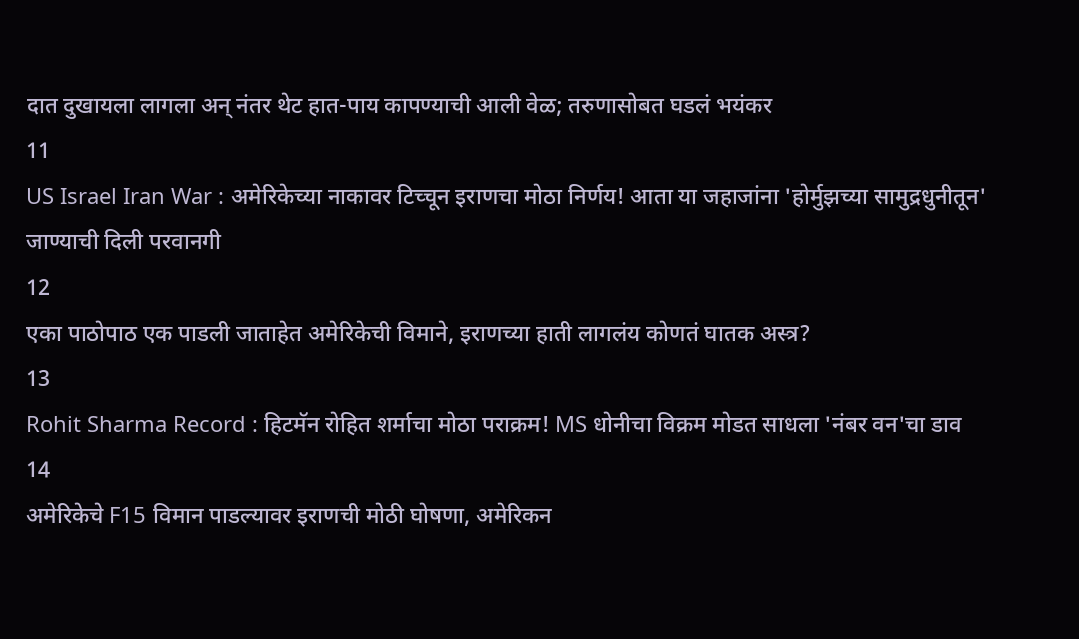दात दुखायला लागला अन् नंतर थेट हात-पाय कापण्याची आली वेळ; तरुणासोबत घडलं भयंकर
11
US Israel Iran War : अमेरिकेच्या नाकावर टिच्चून इराणचा मोठा निर्णय! आता या जहाजांना 'होर्मुझच्या सामुद्रधुनीतून' जाण्याची दिली परवानगी
12
एका पाठोपाठ एक पाडली जाताहेत अमेरिकेची विमाने, इराणच्या हाती लागलंय कोणतं घातक अस्त्र?
13
Rohit Sharma Record : हिटमॅन रोहित शर्माचा मोठा पराक्रम! MS धोनीचा विक्रम मोडत साधला 'नंबर वन'चा डाव
14
अमेरिकेचे F15 विमान पाडल्यावर इराणची मोठी घोषणा, अमेरिकन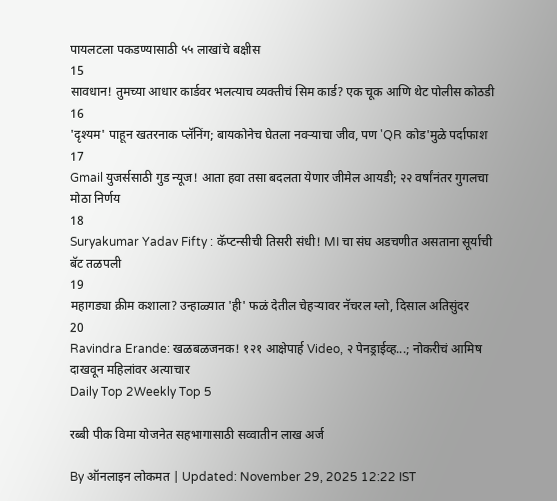पायलटला पकडण्यासाठी ५५ लाखांचे बक्षीस
15
सावधान! तुमच्या आधार कार्डवर भलत्याच व्यक्तीचं सिम कार्ड? एक चूक आणि थेट पोलीस कोठडी
16
'दृश्यम' पाहून खतरनाक प्लॅनिंग; बायकोनेच घेतला नवऱ्याचा जीव, पण 'QR कोड'मुळे पर्दाफाश
17
Gmail युजर्ससाठी गुड न्यूज! आता हवा तसा बदलता येणार जीमेल आयडी; २२ वर्षांनंतर गुगलचा मोठा निर्णय
18
Suryakumar Yadav Fifty : कॅप्टन्सीची तिसरी संधी! MI चा संघ अडचणीत असताना सूर्याची बॅट तळपली
19
महागड्या क्रीम कशाला? उन्हाळ्यात 'ही' फळं देतील चेहऱ्यावर नॅचरल ग्लो, दिसाल अतिसुंदर
20
Ravindra Erande: खळबळजनक! १२१ आक्षेपार्ह Video, २ पेनड्राईव्ह...; नोकरीचं आमिष दाखवून महिलांवर अत्याचार
Daily Top 2Weekly Top 5

रब्बी पीक विमा योजनेत सहभागासाठी सव्वातीन लाख अर्ज

By ऑनलाइन लोकमत | Updated: November 29, 2025 12:22 IST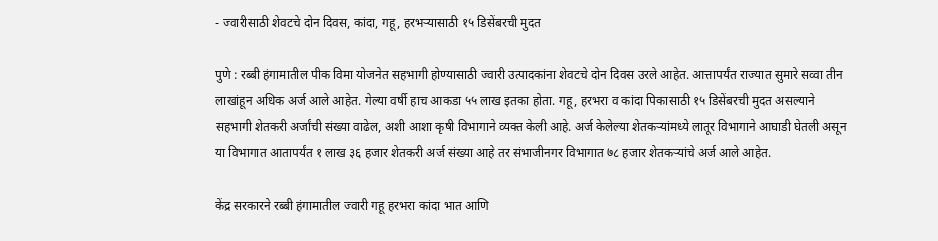- ज्वारीसाठी शेवटचे दोन दिवस, कांदा, गहू, हरभऱ्यासाठी १५ डिसेंबरची मुदत

पुणे : रब्बी हंगामातील पीक विमा योजनेत सहभागी होण्यासाठी ज्वारी उत्पादकांना शेवटचे दोन दिवस उरले आहेत. आत्तापर्यंत राज्यात सुमारे सव्वा तीन लाखांहून अधिक अर्ज आले आहेत. गेल्या वर्षी हाच आकडा ५५ लाख इतका होता. गहू, हरभरा व कांदा पिकासाठी १५ डिसेंबरची मुदत असल्याने सहभागी शेतकरी अर्जांची संख्या वाढेल, अशी आशा कृषी विभागाने व्यक्त केली आहे. अर्ज केलेल्या शेतकऱ्यांमध्ये लातूर विभागाने आघाडी घेतली असून या विभागात आतापर्यंत १ लाख ३६ हजार शेतकरी अर्ज संख्या आहे तर संभाजीनगर विभागात ७८ हजार शेतकऱ्यांचे अर्ज आले आहेत.

केंद्र सरकारने रब्बी हंगामातील ज्वारी गहू हरभरा कांदा भात आणि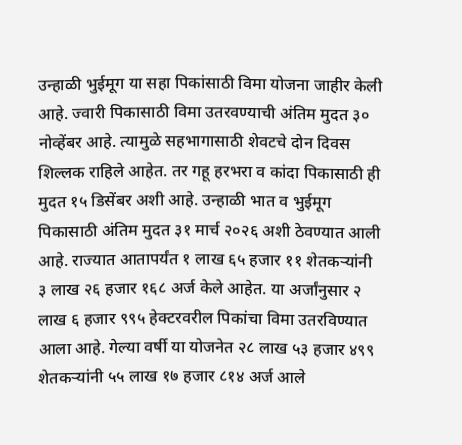उन्हाळी भुईमूग या सहा पिकांसाठी विमा योजना जाहीर केली आहे. ज्वारी पिकासाठी विमा उतरवण्याची अंतिम मुदत ३० नोव्हेंबर आहे. त्यामुळे सहभागासाठी शेवटचे दोन दिवस शिल्लक राहिले आहेत. तर गहू हरभरा व कांदा पिकासाठी ही मुदत १५ डिसेंबर अशी आहे. उन्हाळी भात व भुईमूग पिकासाठी अंतिम मुदत ३१ मार्च २०२६ अशी ठेवण्यात आली आहे. राज्यात आतापर्यंत १ लाख ६५ हजार ११ शेतकऱ्यांनी ३ लाख २६ हजार १६८ अर्ज केले आहेत. या अर्जांनुसार २ लाख ६ हजार ९९५ हेक्टरवरील पिकांचा विमा उतरविण्यात आला आहे. गेल्या वर्षी या योजनेत २८ लाख ५३ हजार ४९९ शेतकऱ्यांनी ५५ लाख १७ हजार ८१४ अर्ज आले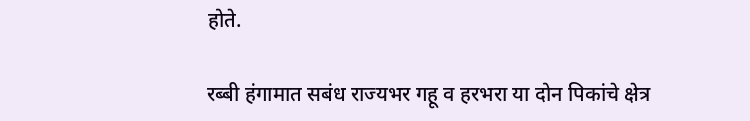होते.

रब्बी हंगामात सबंध राज्यभर गहू व हरभरा या दोन पिकांचे क्षेत्र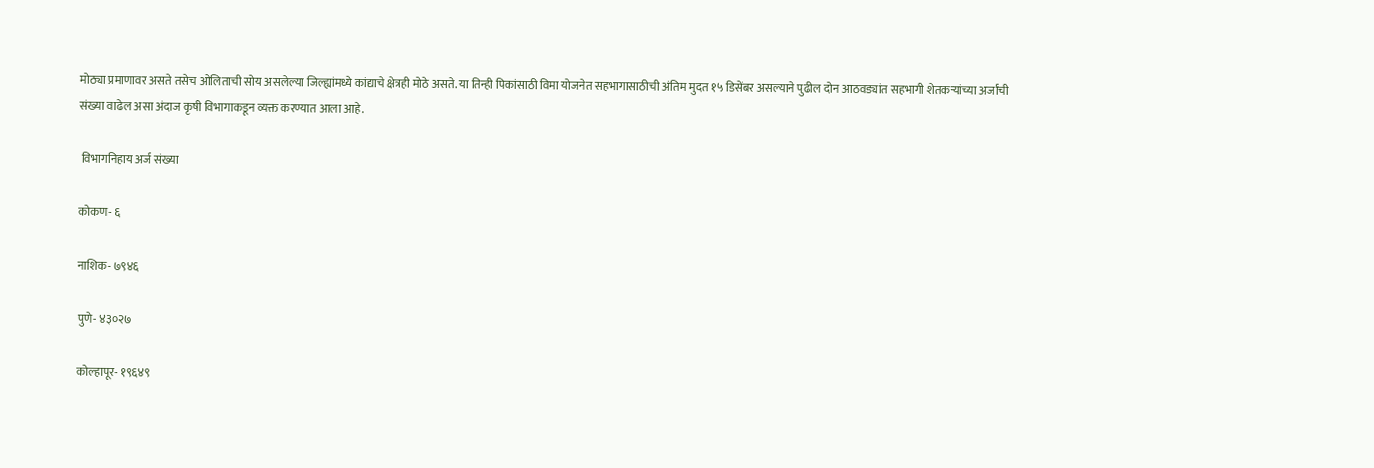मोठ्या प्रमाणावर असते तसेच ओलिताची सोय असलेल्या जिल्ह्यांमध्ये कांद्याचे क्षेत्रही मोठे असते. या तिन्ही पिकांसाठी विमा योजनेत सहभागासाठीची अंतिम मुदत १५ डिसेंबर असल्याने पुढील दोन आठवड्यांत सहभागी शेतकऱ्यांच्या अर्जांची संख्या वाढेल असा अंदाज कृषी विभागाकडून व्यक्त करण्यात आला आहे.

 विभागनिहाय अर्ज संख्या

कोकण- ६

नाशिक- ७९४६

पुणे- ४३०२७

कोल्हापूर- १९६४९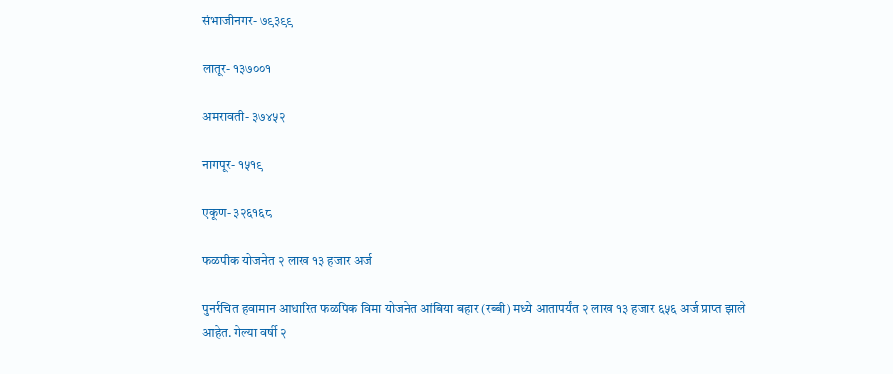संभाजीनगर- ७९३९९

लातूर- १३७००१

अमरावती- ३७४५२

नागपूर- १५१९

एकूण- ३२६१६८

फळपीक योजनेत २ लाख १३ हजार अर्ज

पुनर्रचित हवामान आधारित फळपिक विमा योजनेत आंबिया बहार (रब्बी) मध्ये आतापर्यंत २ लाख १३ हजार ६५६ अर्ज प्राप्त झाले आहेत. गेल्या वर्षी २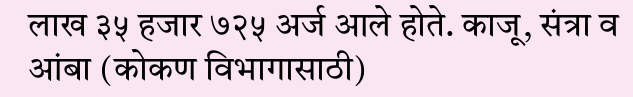लाख ३५ हजार ७२५ अर्ज आले होते. काजू, संत्रा व आंबा (कोकण विभागासाठी)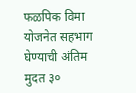फळपिक विमा योजनेत सहभाग घेण्याची अंतिम मुदत ३०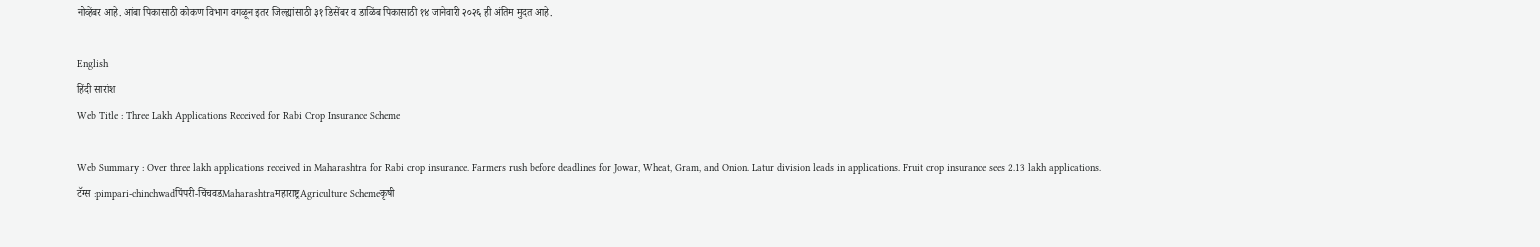नोव्हेंबर आहे. आंबा पिकासाठी कोकण विभाग वगळून इतर जिल्ह्यांसाठी ३१ डिसेंबर व डाळिंब पिकासाठी १४ जानेवारी २०२६ ही अंतिम मुदत आहे.

English
हिंदी सारांश
Web Title : Three Lakh Applications Received for Rabi Crop Insurance Scheme

Web Summary : Over three lakh applications received in Maharashtra for Rabi crop insurance. Farmers rush before deadlines for Jowar, Wheat, Gram, and Onion. Latur division leads in applications. Fruit crop insurance sees 2.13 lakh applications.
टॅग्स :pimpari-chinchwadपिंपरी-चिंचवडMaharashtraमहाराष्ट्रAgriculture Schemeकृषी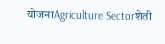योजनाAgriculture Sectorशेती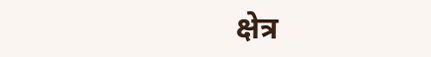क्षेत्र